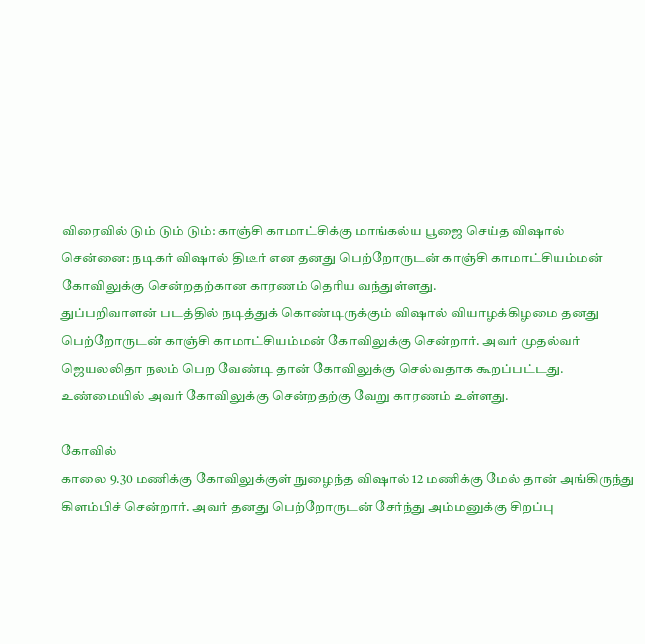விரைவில் டும் டும் டும்: காஞ்சி காமாட்சிக்கு மாங்கல்ய பூஜை செய்த விஷால்
சென்னை: நடிகர் விஷால் திடீர் என தனது பெற்றோருடன் காஞ்சி காமாட்சியம்மன் கோவிலுக்கு சென்றதற்கான காரணம் தெரிய வந்துள்ளது.
துப்பறிவாளன் படத்தில் நடித்துக் கொண்டிருக்கும் விஷால் வியாழக்கிழமை தனது பெற்றோருடன் காஞ்சி காமாட்சியம்மன் கோவிலுக்கு சென்றார். அவர் முதல்வர் ஜெயலலிதா நலம் பெற வேண்டி தான் கோவிலுக்கு செல்வதாக கூறப்பட்டது.
உண்மையில் அவர் கோவிலுக்கு சென்றதற்கு வேறு காரணம் உள்ளது.

கோவில்
காலை 9.30 மணிக்கு கோவிலுக்குள் நுழைந்த விஷால் 12 மணிக்கு மேல் தான் அங்கிருந்து கிளம்பிச் சென்றார். அவர் தனது பெற்றோருடன் சேர்ந்து அம்மனுக்கு சிறப்பு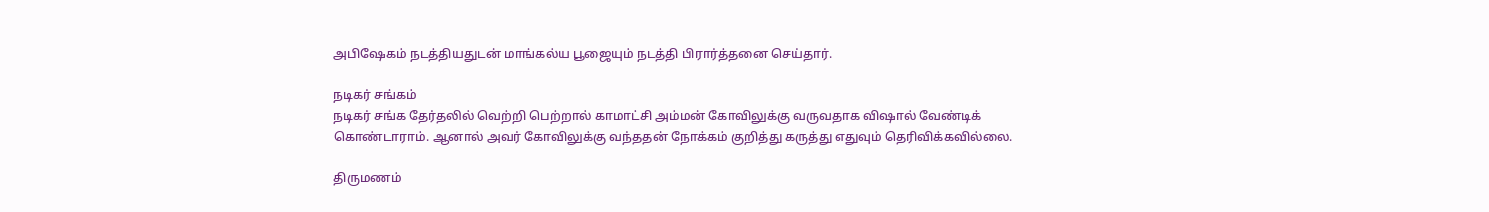அபிஷேகம் நடத்தியதுடன் மாங்கல்ய பூஜையும் நடத்தி பிரார்த்தனை செய்தார்.

நடிகர் சங்கம்
நடிகர் சங்க தேர்தலில் வெற்றி பெற்றால் காமாட்சி அம்மன் கோவிலுக்கு வருவதாக விஷால் வேண்டிக் கொண்டாராம். ஆனால் அவர் கோவிலுக்கு வந்ததன் நோக்கம் குறித்து கருத்து எதுவும் தெரிவிக்கவில்லை.

திருமணம்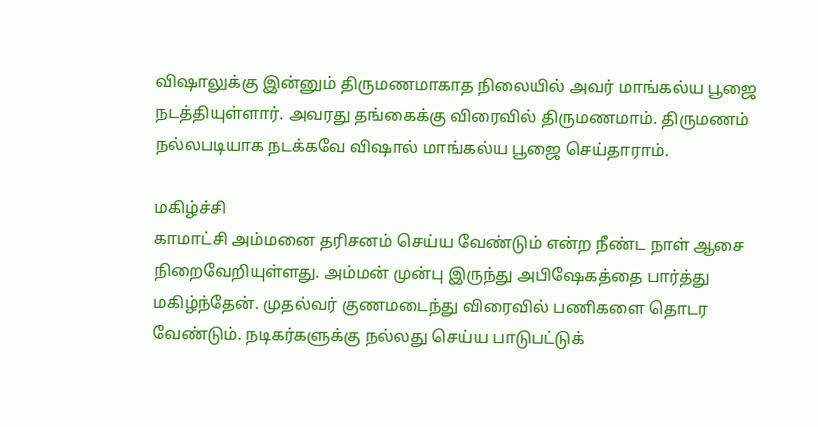விஷாலுக்கு இன்னும் திருமணமாகாத நிலையில் அவர் மாங்கல்ய பூஜை நடத்தியுள்ளார். அவரது தங்கைக்கு விரைவில் திருமணமாம். திருமணம் நல்லபடியாக நடக்கவே விஷால் மாங்கல்ய பூஜை செய்தாராம்.

மகிழ்ச்சி
காமாட்சி அம்மனை தரிசனம் செய்ய வேண்டும் என்ற நீண்ட நாள் ஆசை நிறைவேறியுள்ளது. அம்மன் முன்பு இருந்து அபிஷேகத்தை பார்த்து மகிழ்ந்தேன். முதல்வர் குணமடைந்து விரைவில் பணிகளை தொடர வேண்டும். நடிகர்களுக்கு நல்லது செய்ய பாடுபட்டுக்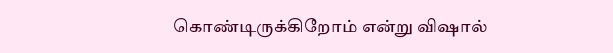கொண்டிருக்கிறோம் என்று விஷால்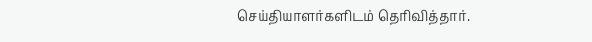செய்தியாளர்களிடம் தெரிவித்தார்.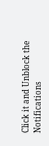Click it and Unblock the Notifications